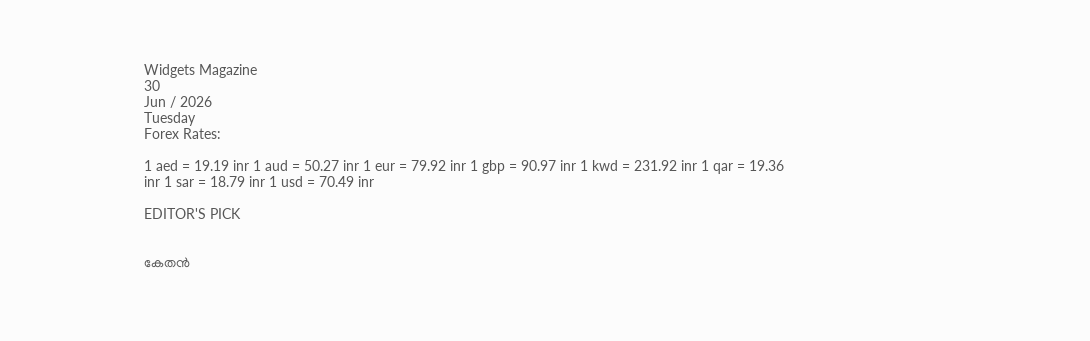Widgets Magazine
30
Jun / 2026
Tuesday
Forex Rates:

1 aed = 19.19 inr 1 aud = 50.27 inr 1 eur = 79.92 inr 1 gbp = 90.97 inr 1 kwd = 231.92 inr 1 qar = 19.36 inr 1 sar = 18.79 inr 1 usd = 70.49 inr

EDITOR'S PICK


കേതന്‍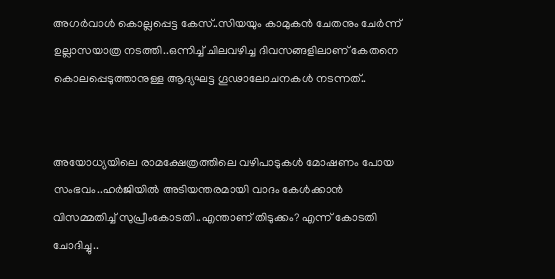അഗര്‍വാള്‍ കൊല്ലപ്പെട്ട കേസ്..സിയയും കാമുകന്‍ ചേതനും ചേർന്ന് ഉല്ലാസയാത്ര നടത്തി..ഒന്നിച്ച് ചിലവഴിച്ച ദിവസങ്ങളിലാണ് കേതനെ കൊലപ്പെടുത്താനുള്ള ആദ്യഘട്ട ഗൂഢാലോചനകള്‍ നടന്നത്..


അയോധ്യയിലെ രാമക്ഷേത്രത്തിലെ വഴിപാടുകൾ മോഷണം പോയ സംഭവം..ഹർജിയിൽ അടിയന്തരമായി വാദം കേൾക്കാൻ വിസമ്മതിച്ച് സുപ്രീംകോടതി..എന്താണ് തിടുക്കം? എന്ന് കോടതി ചോദിച്ചു..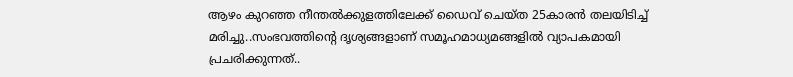ആഴം കുറഞ്ഞ നീന്തല്‍ക്കുളത്തിലേക്ക് ഡൈവ് ചെയ്ത 25കാരന്‍ തലയിടിച്ച് മരിച്ചു..സംഭവത്തിന്റെ ദൃശ്യങ്ങളാണ് സമൂഹമാധ്യമങ്ങളില്‍ വ്യാപകമായി പ്രചരിക്കുന്നത്..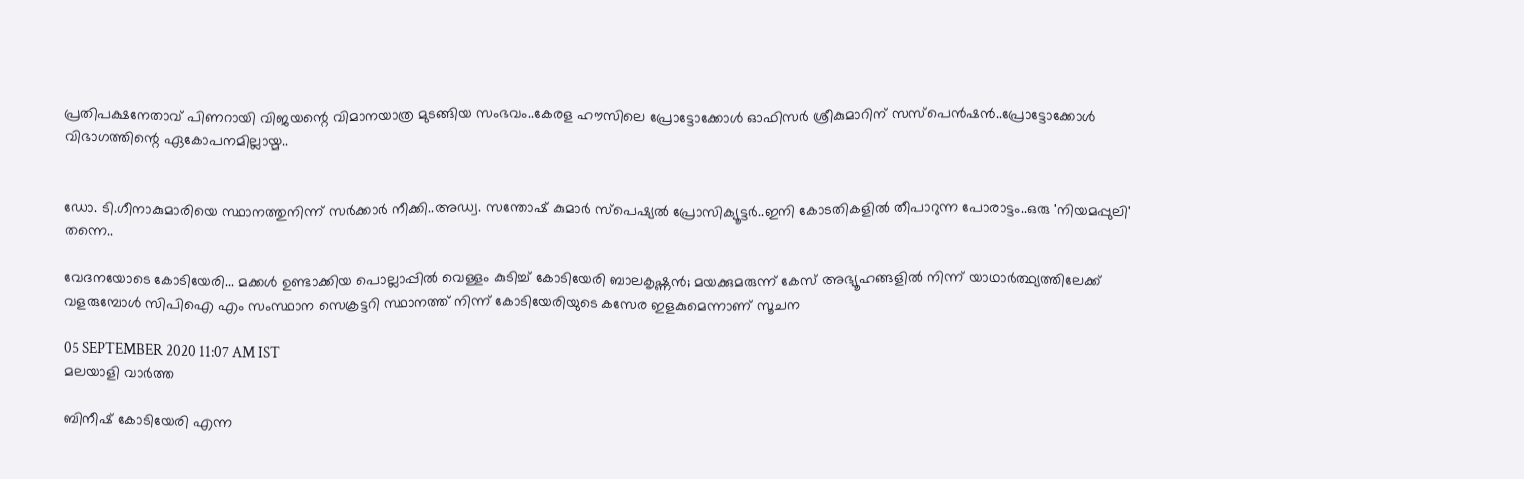പ്രതിപക്ഷനേതാവ് പിണറായി വിജയന്റെ വിമാനയാത്ര മുടങ്ങിയ സംഭവം..കേരള ഹൗസിലെ പ്രോട്ടോക്കോൾ ഓഫിസർ ശ്രീകുമാറിന് സസ്പെൻഷൻ..പ്രോട്ടോക്കോൾ വിഭാഗത്തിന്റെ ഏകോപനമില്ലായ്മ..


ഡോ. ടി.ഗീനാകുമാരിയെ സ്ഥാനത്തുനിന്ന് സർക്കാർ നീക്കി..അഡ്വ. സന്തോഷ് കുമാര്‍ സ്‌പെഷ്യല്‍ പ്രോസിക്യൂട്ടര്‍..ഇനി കോടതികളിൽ തീപാറുന്ന പോരാട്ടം..ഒരു 'നിയമപ്പുലി' തന്നെ..

വേദനയോടെ കോടിയേരി... മക്കള്‍ ഉണ്ടാക്കിയ പൊല്ലാപ്പില്‍ വെള്ളം കുടിച്ച് കോടിയേരി ബാലകൃഷ്ണന്‍; മയക്കുമരുന്ന് കേസ് അഭ്യൂഹങ്ങളില്‍ നിന്ന് യാഥാര്‍ത്ഥ്യത്തിലേക്ക് വളരുമ്പോള്‍ സിപിഐ എം സംസ്ഥാന സെക്രട്ടറി സ്ഥാനത്ത് നിന്ന് കോടിയേരിയുടെ കസേര ഇളകുമെന്നാണ് സൂചന

05 SEPTEMBER 2020 11:07 AM IST
മലയാളി വാര്‍ത്ത

ബിനീഷ് കോടിയേരി എന്ന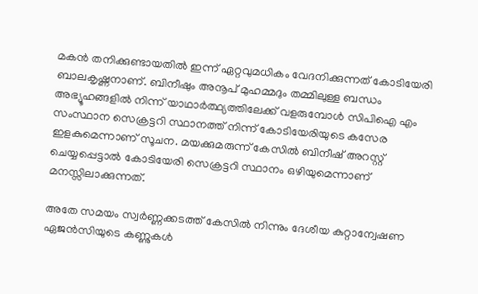മകന്‍ തനിക്കുണ്ടായതില്‍ ഇന്ന് ഏറ്റവുമധികം വേദനിക്കുന്നത് കോടിയേരി ബാലകൃഷ്ണനാണ്. ബിനീഷും അനൂപ് മുഹമ്മദും തമ്മിലുള്ള ബന്ധം അഭ്യൂഹങ്ങളില്‍ നിന്ന് യാഥാര്‍ത്ഥ്യത്തിലേക്ക് വളരുമ്പോള്‍ സിപിഐ എം സംസ്ഥാന സെക്രട്ടറി സ്ഥാനത്ത് നിന്ന് കോടിയേരിയുടെ കസേര ഇളകുമെന്നാണ് സൂചന. മയക്കുമരുന്ന് കേസില്‍ ബിനീഷ് അറസ്റ്റ് ചെയ്യപ്പെട്ടാല്‍ കോടിയേരി സെക്രട്ടറി സ്ഥാനം ഒഴിയുമെന്നാണ് മനസ്സിലാക്കുന്നത്.

അതേ സമയം സ്വര്‍ണ്ണക്കടത്ത് കേസില്‍ നിന്നും ദേശീയ കുറ്റാന്വേഷണ ഏജന്‍സിയുടെ കണ്ണുകള്‍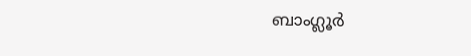ബാംഗ്ലൂര്‍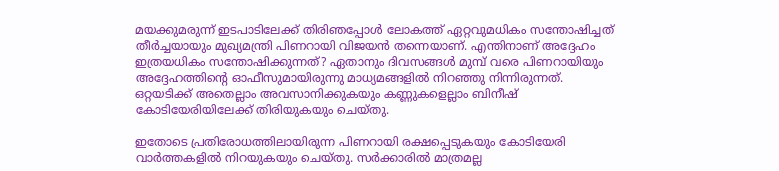മയക്കുമരുന്ന് ഇടപാടിലേക്ക് തിരിഞപ്പോള്‍ ലോകത്ത് ഏറ്റവുമധികം സന്തോഷിച്ചത് തീര്‍ച്ചയായും മുഖ്യമന്ത്രി പിണറായി വിജയന്‍ തന്നെയാണ്. എന്തിനാണ് അദ്ദേഹം ഇത്രയധികം സന്തോഷിക്കുന്നത്? ഏതാനും ദിവസങ്ങള്‍ മുമ്പ് വരെ പിണറായിയും അദ്ദേഹത്തിന്റെ ഓഫീസുമായിരുന്നു മാധ്യമങ്ങളില്‍ നിറഞ്ഞു നിന്നിരുന്നത്. ഒറ്റയടിക്ക് അതെല്ലാം അവസാനിക്കുകയും കണ്ണുകളെല്ലാം ബിനീഷ് കോടിയേരിയിലേക്ക് തിരിയുകയും ചെയ്തു.

ഇതോടെ പ്രതിരോധത്തിലായിരുന്ന പിണറായി രക്ഷപ്പെടുകയും കോടിയേരി വാര്‍ത്തകളില്‍ നിറയുകയും ചെയ്തു. സര്‍ക്കാരില്‍ മാത്രമല്ല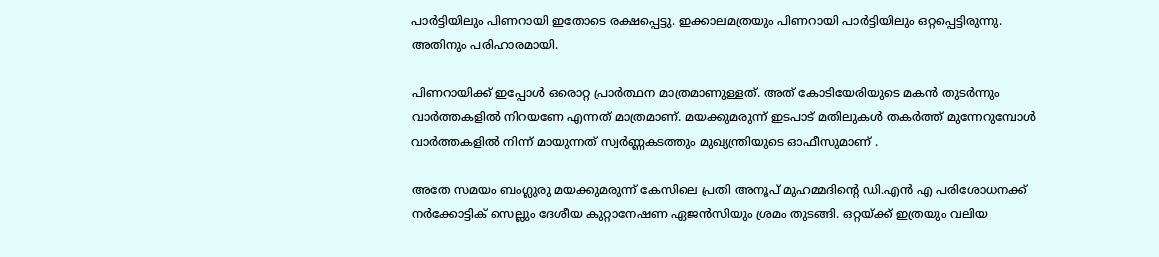പാര്‍ട്ടിയിലും പിണറായി ഇതോടെ രക്ഷപ്പെട്ടു. ഇക്കാലമത്രയും പിണറായി പാര്‍ട്ടിയിലും ഒറ്റപ്പെട്ടിരുന്നു. അതിനും പരിഹാരമായി.

പിണറായിക്ക് ഇപ്പോള്‍ ഒരൊറ്റ പ്രാര്‍ത്ഥന മാത്രമാണുള്ളത്. അത് കോടിയേരിയുടെ മകന്‍ തുടര്‍ന്നും വാര്‍ത്തകളില്‍ നിറയണേ എന്നത് മാത്രമാണ്. മയക്കുമരുന്ന് ഇടപാട് മതിലുകള്‍ തകര്‍ത്ത് മുന്നേറുമ്പോള്‍ വാര്‍ത്തകളില്‍ നിന്ന് മായുന്നത് സ്വര്‍ണ്ണകടത്തും മുഖ്യന്ത്രിയുടെ ഓഫീസുമാണ് .

അതേ സമയം ബംഗ്ലുരു മയക്കുമരുന്ന് കേസിലെ പ്രതി അനൂപ് മുഹമ്മദിന്റെ ഡി.എന്‍ എ പരിശോധനക്ക് നര്‍ക്കോട്ടിക് സെല്ലും ദേശീയ കുറ്റാനേഷണ ഏജന്‍സിയും ശ്രമം തുടങ്ങി. ഒറ്റയ്ക്ക് ഇത്രയും വലിയ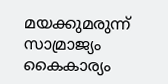മയക്കുമരുന്ന് സാമ്രാജ്യം കൈകാര്യം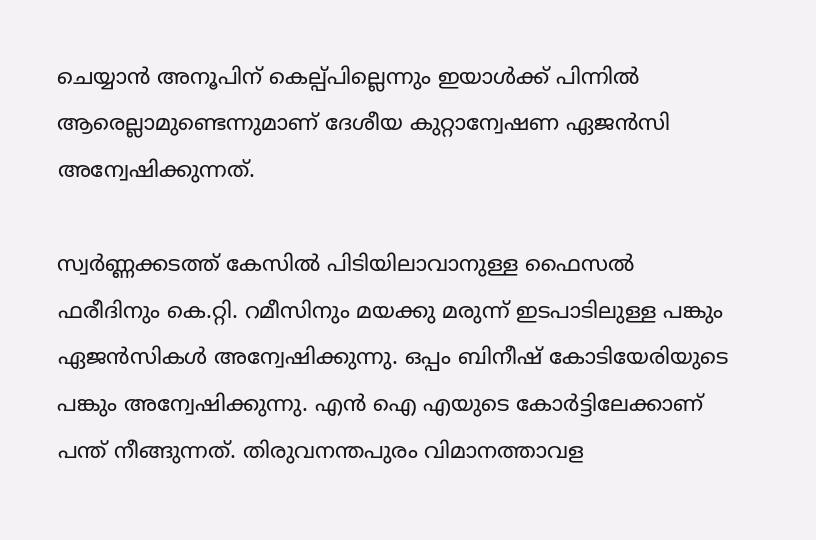ചെയ്യാന്‍ അനൂപിന് കെല്പ്പില്ലെന്നും ഇയാള്‍ക്ക് പിന്നില്‍ ആരെല്ലാമുണ്ടെന്നുമാണ് ദേശീയ കുറ്റാന്വേഷണ ഏജന്‍സി അന്വേഷിക്കുന്നത്.

സ്വര്‍ണ്ണക്കടത്ത് കേസില്‍ പിടിയിലാവാനുള്ള ഫൈസല്‍ ഫരീദിനും കെ.റ്റി. റമീസിനും മയക്കു മരുന്ന് ഇടപാടിലുള്ള പങ്കും ഏജന്‍സികള്‍ അന്വേഷിക്കുന്നു. ഒപ്പം ബിനീഷ് കോടിയേരിയുടെ പങ്കും അന്വേഷിക്കുന്നു. എന്‍ ഐ എയുടെ കോര്‍ട്ടിലേക്കാണ് പന്ത് നീങ്ങുന്നത്. തിരുവനന്തപുരം വിമാനത്താവള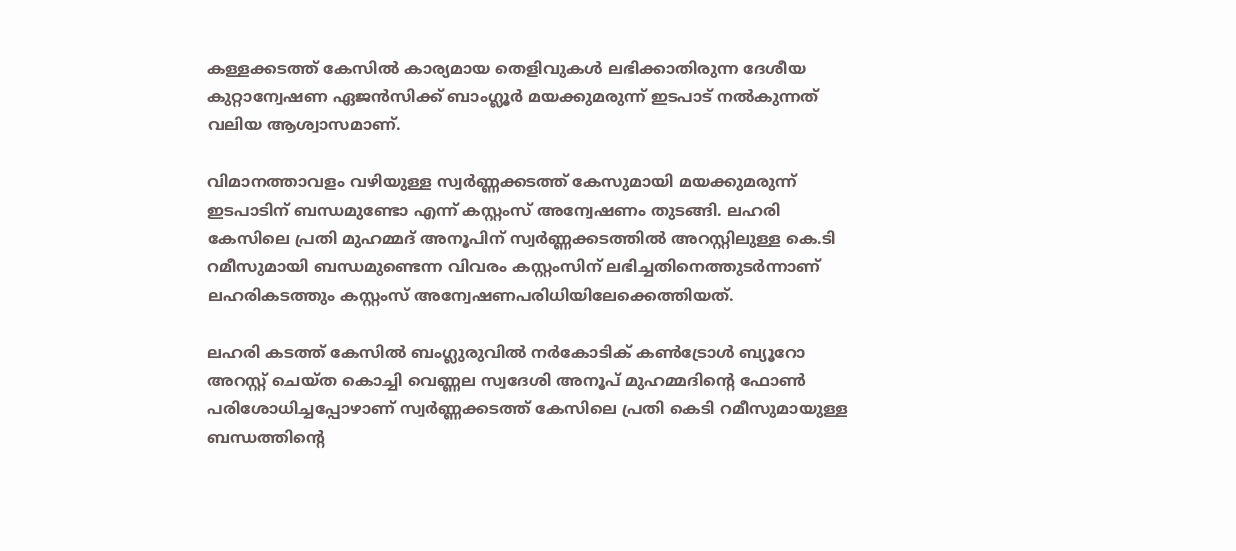കള്ളക്കടത്ത് കേസില്‍ കാര്യമായ തെളിവുകള്‍ ലഭിക്കാതിരുന്ന ദേശീയ കുറ്റാന്വേഷണ ഏജന്‍സിക്ക് ബാംഗ്ലൂര്‍ മയക്കുമരുന്ന് ഇടപാട് നല്‍കുന്നത് വലിയ ആശ്വാസമാണ്.

വിമാനത്താവളം വഴിയുള്ള സ്വര്‍ണ്ണക്കടത്ത് കേസുമായി മയക്കുമരുന്ന് ഇടപാടിന് ബന്ധമുണ്ടോ എന്ന് കസ്റ്റംസ് അന്വേഷണം തുടങ്ങി. ലഹരി കേസിലെ പ്രതി മുഹമ്മദ് അനൂപിന് സ്വര്‍ണ്ണക്കടത്തില്‍ അറസ്റ്റിലുള്ള കെ.ടി റമീസുമായി ബന്ധമുണ്ടെന്ന വിവരം കസ്റ്റംസിന് ലഭിച്ചതിനെത്തുടര്‍ന്നാണ് ലഹരികടത്തും കസ്റ്റംസ് അന്വേഷണപരിധിയിലേക്കെത്തിയത്.

ലഹരി കടത്ത് കേസില്‍ ബംഗ്ലുരുവില്‍ നര്‍കോടിക് കണ്‍ട്രോള്‍ ബ്യൂറോ അറസ്റ്റ് ചെയ്ത കൊച്ചി വെണ്ണല സ്വദേശി അനൂപ് മുഹമ്മദിന്റെ ഫോണ്‍ പരിശോധിച്ചപ്പോഴാണ് സ്വര്‍ണ്ണക്കടത്ത് കേസിലെ പ്രതി കെടി റമീസുമായുള്ള ബന്ധത്തിന്റെ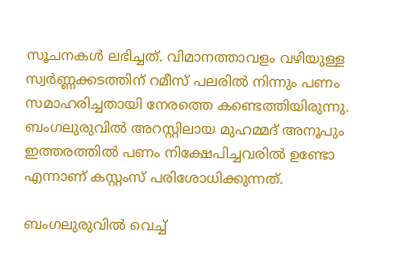സൂചനകള്‍ ലഭിച്ചത്. വിമാനത്താവളം വഴിയുള്ള സ്വര്‍ണ്ണക്കടത്തിന് റമീസ് പലരില്‍ നിന്നും പണം സമാഹരിച്ചതായി നേരത്തെ കണ്ടെത്തിയിരുന്നു. ബംഗലുരുവില്‍ അറസ്റ്റിലായ മുഹമ്മദ് അനൂപും ഇത്തരത്തില്‍ പണം നിക്ഷേപിച്ചവരില്‍ ഉണ്ടോ എന്നാണ് കസ്റ്റംസ് പരിശോധിക്കുന്നത്.

ബംഗലുരുവില്‍ വെച്ച്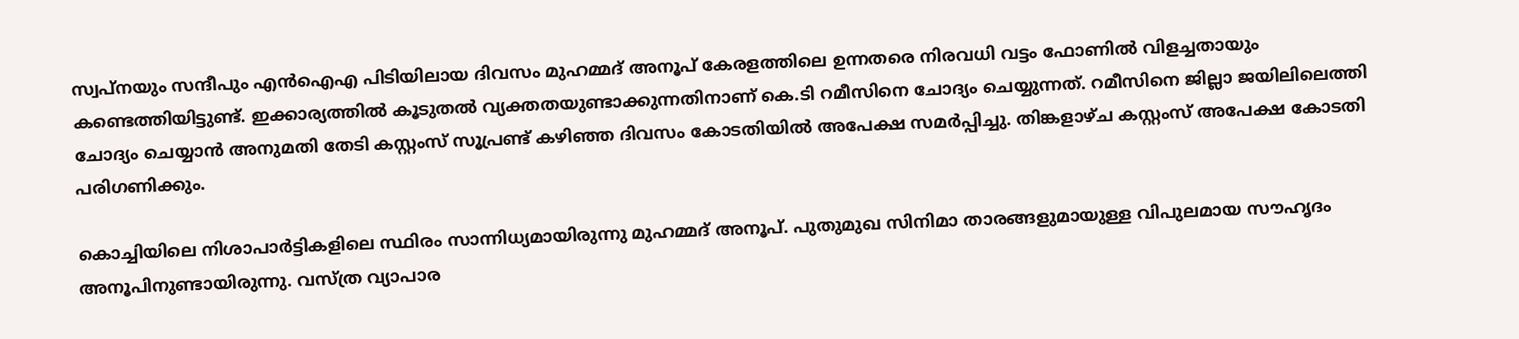സ്വപ്നയും സന്ദീപും എന്‍ഐഎ പിടിയിലായ ദിവസം മുഹമ്മദ് അനൂപ് കേരളത്തിലെ ഉന്നതരെ നിരവധി വട്ടം ഫോണില്‍ വിളച്ചതായും കണ്ടെത്തിയിട്ടുണ്ട്. ഇക്കാര്യത്തില്‍ കൂടുതല്‍ വ്യക്തതയുണ്ടാക്കുന്നതിനാണ് കെ.ടി റമീസിനെ ചോദ്യം ചെയ്യുന്നത്. റമീസിനെ ജില്ലാ ജയിലിലെത്തി ചോദ്യം ചെയ്യാന്‍ അനുമതി തേടി കസ്റ്റംസ് സൂപ്രണ്ട് കഴിഞ്ഞ ദിവസം കോടതിയില്‍ അപേക്ഷ സമര്‍പ്പിച്ചു. തിങ്കളാഴ്ച കസ്റ്റംസ് അപേക്ഷ കോടതി പരിഗണിക്കും.

കൊച്ചിയിലെ നിശാപാര്‍ട്ടികളിലെ സ്ഥിരം സാന്നിധ്യമായിരുന്നു മുഹമ്മദ് അനൂപ്. പുതുമുഖ സിനിമാ താരങ്ങളുമായുള്ള വിപുലമായ സൗഹൃദം അനൂപിനുണ്ടായിരുന്നു. വസ്ത്ര വ്യാപാര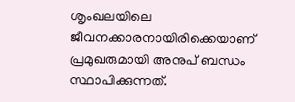ശൃംഖലയിലെ ജീവനക്കാരനായിരിക്കെയാണ് പ്രമുഖരുമായി അനുപ് ബന്ധം സ്ഥാപിക്കുന്നത്.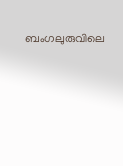ബംഗലുരുവിലെ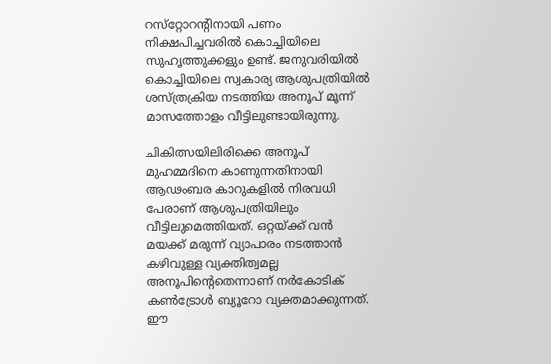റസ്‌റ്റോറന്റിനായി പണം നിക്ഷപിച്ചവരില്‍ കൊച്ചിയിലെ സുഹൃത്തുക്കളും ഉണ്ട്. ജനുവരിയില്‍ കൊച്ചിയിലെ സ്വകാര്യ ആശുപത്രിയില്‍ ശസ്ത്രക്രിയ നടത്തിയ അനൂപ് മൂന്ന് മാസത്തോളം വീട്ടിലുണ്ടായിരുന്നു.

ചികിത്സയിലിരിക്കെ അനൂപ് മുഹമ്മദിനെ കാണുന്നതിനായി ആഢംബര കാറുകളില്‍ നിരവധി പേരാണ് ആശുപത്രിയിലും വീട്ടിലുമെത്തിയത്. ഒറ്റയ്ക്ക് വന്‍ മയക്ക് മരുന്ന് വ്യാപാരം നടത്താന്‍ കഴിവുള്ള വ്യക്തിത്വമല്ല അനൂപിന്റെതെന്നാണ് നര്‍കോടിക് കണ്‍ട്രോള്‍ ബ്യൂറോ വ്യക്തമാക്കുന്നത്. ഈ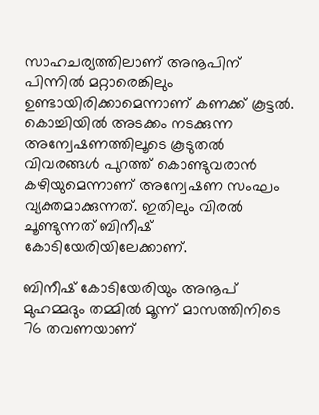സാഹചര്യത്തിലാണ് അനൂപിന് പിന്നില്‍ മറ്റാരെങ്കിലും ഉണ്ടായിരിക്കാമെന്നാണ് കണക്ക് കൂട്ടല്‍. കൊച്ചിയില്‍ അടക്കം നടക്കുന്ന അന്വേഷണത്തിലൂടെ കൂടുതല്‍ വിവരങ്ങള്‍ പുറത്ത് കൊണ്ടുവരാന്‍ കഴിയുമെന്നാണ് അന്വേഷണ സംഘം വ്യക്തമാക്കുന്നത്. ഇതിലും വിരല്‍ ചൂണ്ടുന്നത് ബിനീഷ് കോടിയേരിയിലേക്കാണ്.

ബിനീഷ് കോടിയേരിയും അനൂപ് മുഹമ്മദും തമ്മില്‍ മൂന്ന് മാസത്തിനിടെ 76 തവണയാണ്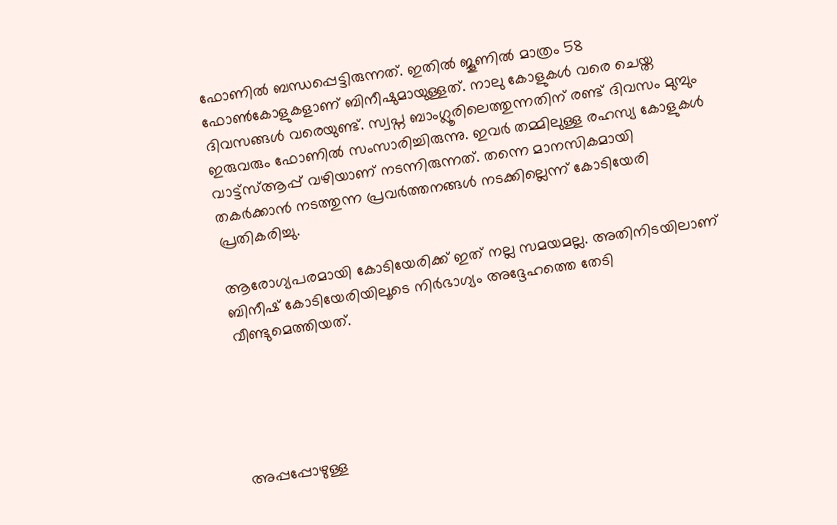ഫോണില്‍ ബന്ധപ്പെട്ടിരുന്നത്. ഇതില്‍ ജൂണില്‍ മാത്രം 58 ഫോണ്‍കോളുകളാണ് ബിനീഷുമായുള്ളത്. നാലു കോളുകള്‍ വരെ ചെയ്ത ദിവസങ്ങള്‍ വരെയുണ്ട്. സ്വപ്ന ബാംഗ്ലൂരിലെത്തുന്നതിന് രണ്ട് ദിവസം മുമ്പും ഇരുവരും ഫോണില്‍ സംസാരിച്ചിരുന്നു. ഇവര്‍ തമ്മിലുള്ള രഹസ്യ കോളുകള്‍ വാട്ട്‌സ്ആപ്പ് വഴിയാണ് നടന്നിരുന്നത്. തന്നെ മാനസികമായി തകര്‍ക്കാന്‍ നടത്തുന്ന പ്രവര്‍ത്തനങ്ങള്‍ നടക്കില്ലെന്ന് കോടിയേരി പ്രതികരിച്ചു.

ആരോഗ്യപരമായി കോടിയേരിക്ക് ഇത് നല്ല സമയമല്ല. അതിനിടയിലാണ് ബിനീഷ് കോടിയേരിയിലൂടെ നിര്‍ഭാഗ്യം അദ്ദേഹത്തെ തേടി വീണ്ടുമെത്തിയത്.





അപ്പപ്പോഴുള്ള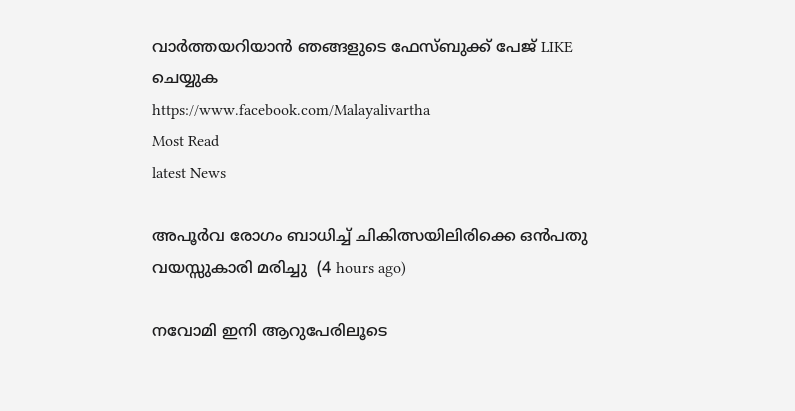വാര്‍ത്തയറിയാന്‍ ഞങ്ങളുടെ ഫേസ്‌ബുക്ക്‌ പേജ് LIKE ചെയ്യുക
https://www.facebook.com/Malayalivartha
Most Read
latest News

അപൂര്‍വ രോഗം ബാധിച്ച് ചികിത്സയിലിരിക്കെ ഒന്‍പതു വയസ്സുകാരി മരിച്ചു  (4 hours ago)

നവോമി ഇനി ആറുപേരിലൂടെ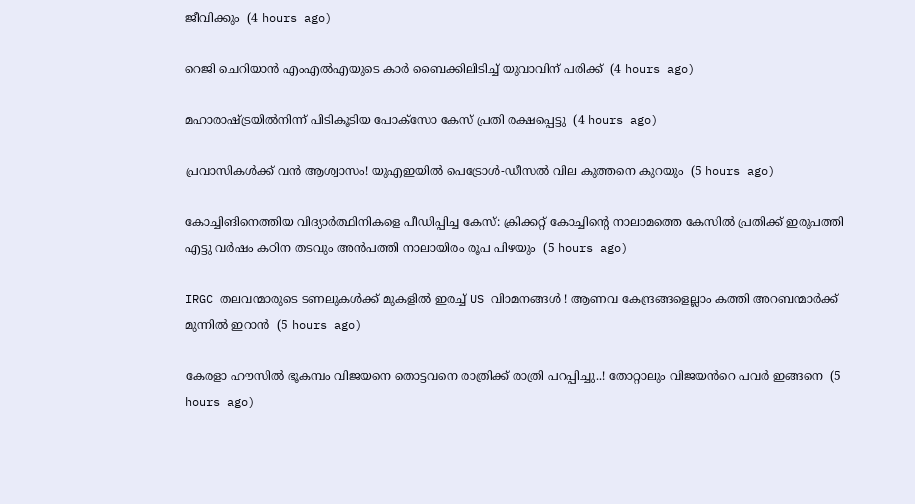ജീവിക്കും  (4 hours ago)

റെജി ചെറിയാന്‍ എംഎല്‍എയുടെ കാര്‍ ബൈക്കിലിടിച്ച് യുവാവിന് പരിക്ക്  (4 hours ago)

മഹാരാഷ്ട്രയില്‍നിന്ന് പിടികൂടിയ പോക്‌സോ കേസ് പ്രതി രക്ഷപ്പെട്ടു  (4 hours ago)

പ്രവാസികൾക്ക് വൻ ആശ്വാസം! യുഎഇയിൽ പെട്രോൾ-ഡീസൽ വില കുത്തനെ കുറയും  (5 hours ago)

കോച്ചിങിനെത്തിയ വിദ്യാര്‍ത്ഥിനികളെ പീഡിപ്പിച്ച കേസ്: ക്രിക്കറ്റ് കോച്ചിന്റെ നാലാമത്തെ കേസില്‍ പ്രതിക്ക് ഇരുപത്തി എട്ടു വര്‍ഷം കഠിന തടവും അന്‍പത്തി നാലായിരം രൂപ പിഴയും  (5 hours ago)

IRGC തലവന്മാരുടെ ടണലുകള്‍ക്ക് മുകളില്‍ ഇരച്ച് US വിാമനങ്ങള്‍ ! ആണവ കേന്ദ്രങ്ങളെല്ലാം കത്തി അറബന്മാര്‍ക്ക് മുന്നില്‍ ഇറാന്‍  (5 hours ago)

കേരളാ ഹൗസിൽ ഭൂകമ്പം വിജയനെ തൊട്ടവനെ രാത്രിക്ക് രാത്രി പറപ്പിച്ചു..! തോറ്റാലും വിജയൻറെ പവർ ഇങ്ങനെ  (5 hours ago)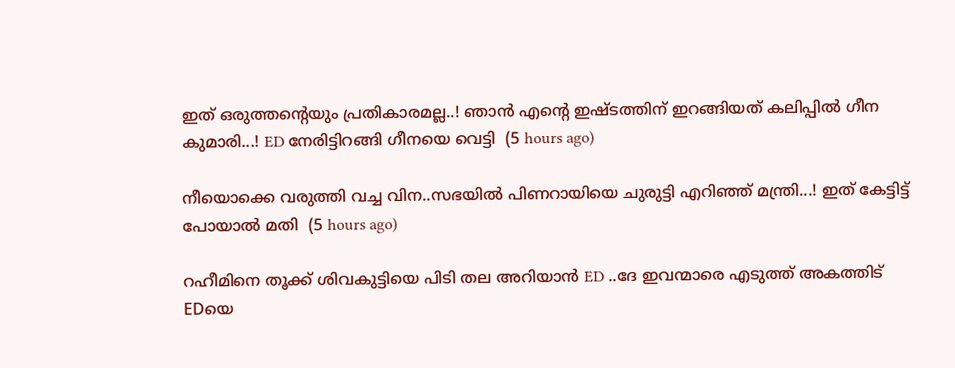ഇത് ഒരുത്തന്റെയും പ്രതികാരമല്ല..! ഞാൻ എന്റെ ഇഷ്ടത്തിന് ഇറങ്ങിയത് കലിപ്പിൽ ഗീന കുമാരി...! ED നേരിട്ടിറങ്ങി ഗീനയെ വെട്ടി  (5 hours ago)

നീയൊക്കെ വരുത്തി വച്ച വിന..സഭയിൽ പിണറായിയെ ചുരുട്ടി എറിഞ്ഞ് മന്ത്രി...! ഇത് കേട്ടിട്ട് പോയാൽ മതി  (5 hours ago)

റഹീമിനെ തൂക്ക് ശിവകുട്ടിയെ പിടി തല അറിയാൻ ED ..ദേ ഇവന്മാരെ എടുത്ത് അകത്തിട് EDയെ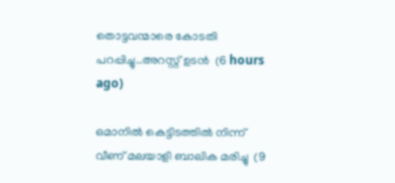തൊട്ടവന്മാരെ കോടതി പറപ്പിച്ചു..അറസ്റ്റ് ഉടൻ  (6 hours ago)

ഒമാനില്‍ കെട്ടിടത്തില്‍ നിന്ന് വീണ് മലയാളി ബാലിക മരിച്ചു  (9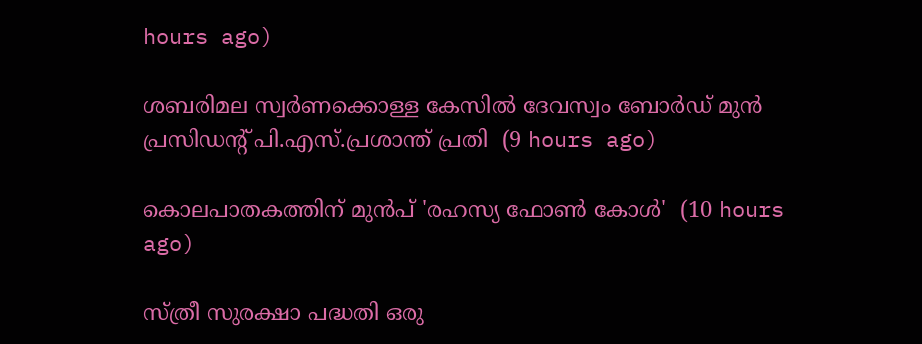hours ago)

ശബരിമല സ്വര്‍ണക്കൊള്ള കേസില്‍ ദേവസ്വം ബോര്‍ഡ് മുന്‍ പ്രസിഡന്റ് പി.എസ്.പ്രശാന്ത് പ്രതി  (9 hours ago)

കൊലപാതകത്തിന് മുൻപ് 'രഹസ്യ ഫോൺ കോൾ'  (10 hours ago)

സ്ത്രീ സുരക്ഷാ പദ്ധതി ഒരു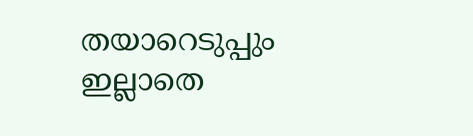തയാറെടുപ്പും ഇല്ലാതെ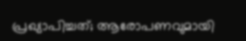പ്രഖ്യാപിച്ചത്; ആരോപണവുമായി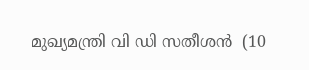മുഖ്യമന്ത്രി വി ഡി സതീശൻ  (10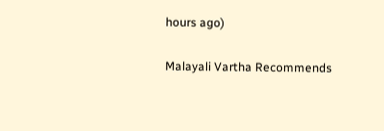hours ago)

Malayali Vartha Recommends